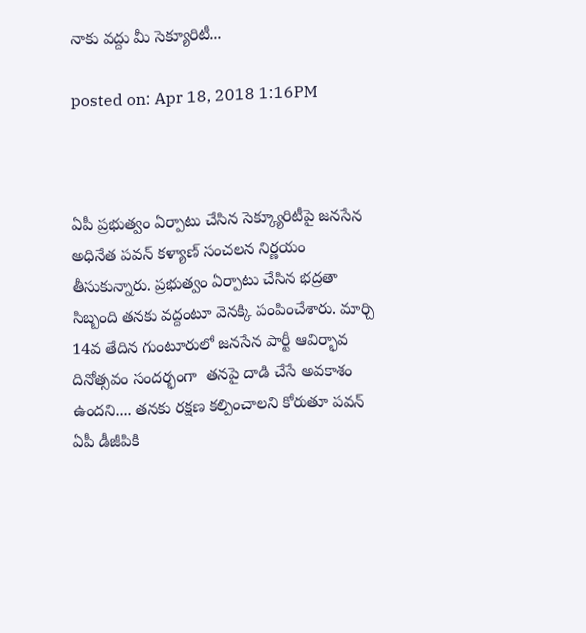నాకు వద్దు మీ సెక్యూరిటీ...

posted on: Apr 18, 2018 1:16PM



ఏపీ ప్రభుత్వం ఏర్పాటు చేసిన సెక్క్యూరిటీపై జనసేన అధినేత పవన్ కళ్యాణ్ సంచలన నిర్ణయం తీసుకున్నారు. ప్రభుత్వం ఏర్పాటు చేసిన భద్రతా సిబ్బంది తనకు వద్దంటూ వెనక్కి పంపించేశారు. మార్చి 14వ తేదిన గుంటూరులో జనసేన పార్టీ ఆవిర్భావ దినోత్సవం సందర్భంగా  తనపై దాడి చేసే అవకాశం ఉందని.... తనకు రక్షణ కల్పించాలని కోరుతూ పవన్ ఏపీ డీజీపికి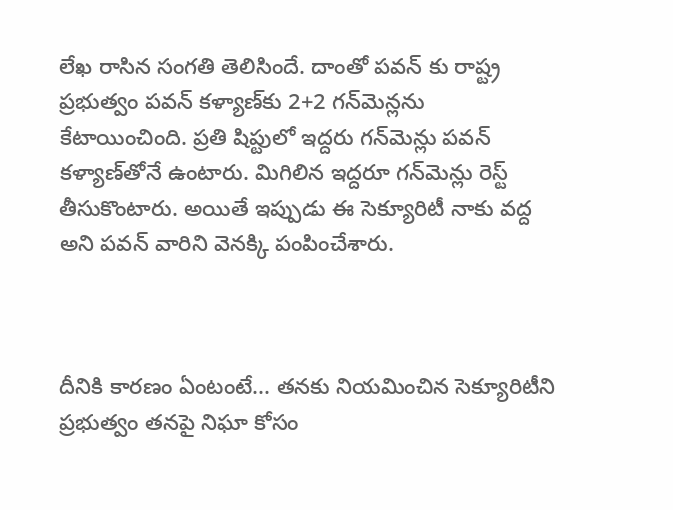లేఖ రాసిన సంగతి తెలిసిందే. దాంతో పవన్ కు రాష్ట్ర ప్రభుత్వం పవన్ కళ్యాణ్‌కు 2+2 గన్‌మెన్లను కేటాయించింది. ప్రతి షిప్టులో ఇద్దరు గన్‌మెన్లు పవన్ కళ్యాణ్‌తోనే ఉంటారు. మిగిలిన ఇద్దరూ గన్‌మెన్లు రెస్ట్‌ తీసుకొంటారు. అయితే ఇప్పుడు ఈ సెక్యూరిటీ నాకు వద్ద అని పవన్ వారిని వెనక్కి పంపించేశారు.



దీనికి కారణం ఏంటంటే... తనకు నియమించిన సెక్యూరిటీని ప్రభుత్వం తనపై నిఘా కోసం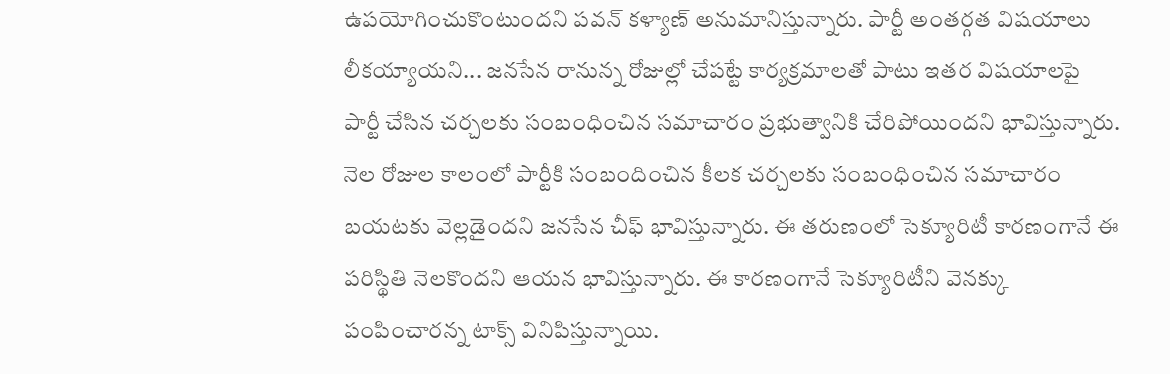ఉపయోగించుకొంటుందని పవన్ కళ్యాణ్ అనుమానిస్తున్నారు. పార్టీ అంతర్గత విషయాలు లీకయ్యాయని... జనసేన రానున్న రోజుల్లో చేపట్టే కార్యక్రమాలతో పాటు ఇతర విషయాలపై పార్టీ చేసిన చర్చలకు సంబంధించిన సమాచారం ప్రభుత్వానికి చేరిపోయిందని భావిస్తున్నారు. నెల రోజుల కాలంలో పార్టీకి సంబందించిన కీలక చర్చలకు సంబంధించిన సమాచారం బయటకు వెల్లడైందని జనసేన చీఫ్ భావిస్తున్నారు. ఈ తరుణంలో సెక్యూరిటీ కారణంగానే ఈ పరిస్థితి నెలకొందని ఆయన భావిస్తున్నారు. ఈ కారణంగానే సెక్యూరిటీని వెనక్కు పంపించారన్న టాక్స్ వినిపిస్తున్నాయి.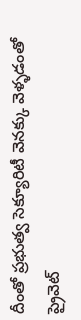దీంతో ప్రభుత్వ సెక్యూరిటీ వెనక్కు వెళ్ళడంతో ప్రైవెట్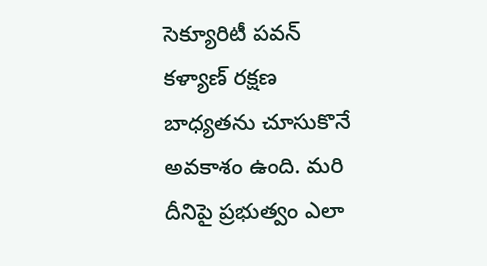సెక్యూరిటీ పవన్ కళ్యాణ్ రక్షణ బాధ్యతను చూసుకొనే అవకాశం ఉంది. మరి దీనిపై ప్రభుత్వం ఎలా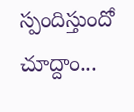స్పందిస్తుందో చూద్దాం...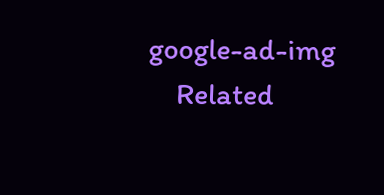google-ad-img
    Related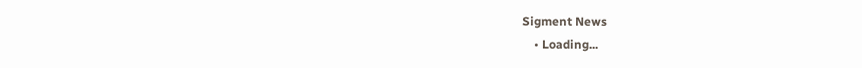Sigment News
    • Loading...